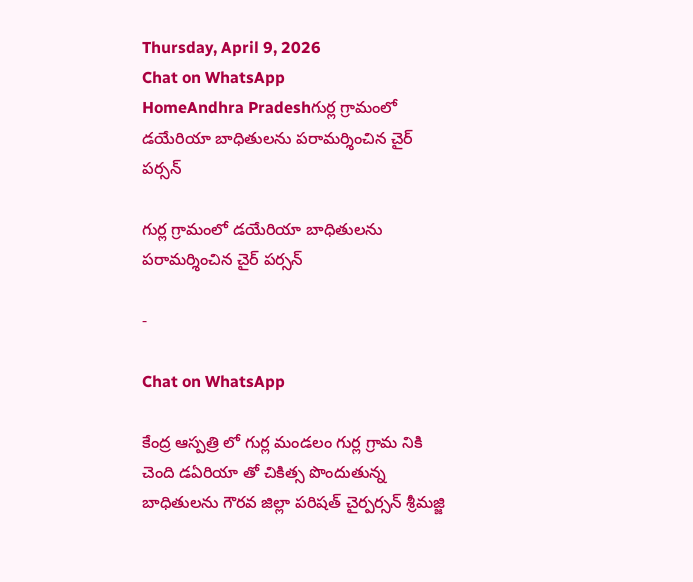Thursday, April 9, 2026
Chat on WhatsApp
HomeAndhra Pradeshగుర్ల గ్రామంలో డయేరియా బాధితులను పరామర్శించిన చైర్ పర్సన్

గుర్ల గ్రామంలో డయేరియా బాధితులను పరామర్శించిన చైర్ పర్సన్

-

Chat on WhatsApp

కేంద్ర ఆస్పత్రి లో గుర్ల మండలం గుర్ల గ్రామ నికి చెంది డఏరియా తో చికిత్స పొందుతున్న బాధితులను గౌరవ జిల్లా పరిషత్ చైర్పర్సన్ శ్రీమజ్జి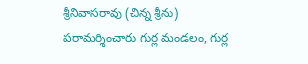శ్రీనివాసరావు (చిన్న శ్రీను) పరామర్శించారు గుర్ల మండలం, గుర్ల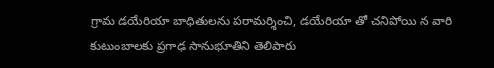గ్రామ డయేరియా బాధితులను పరామర్శించి, డయేరియా తో చనిపోయి న వారి కుటుంబాలకు ప్రగాఢ సానుభూతిని తెలిపారు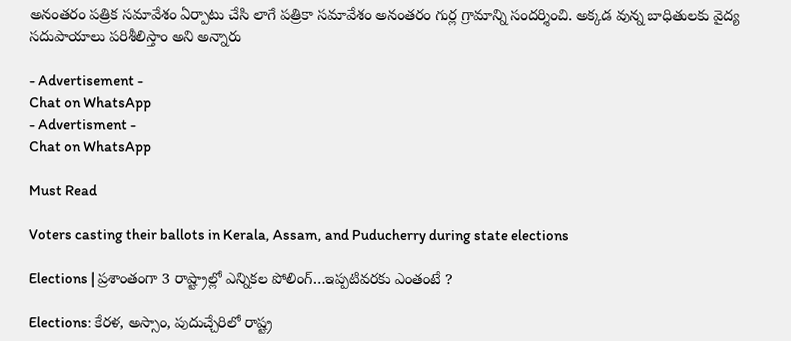అనంతరం పత్రిక సమావేశం ఏర్పాటు చేసి లాగే పత్రికా సమావేశం అనంతరం గుర్ల గ్రామాన్ని సందర్శించి. అక్కడ వున్న బాధితులకు వైద్య సదుపాయాలు పరిశీలిస్తాం అని అన్నారు

- Advertisement -
Chat on WhatsApp
- Advertisment -
Chat on WhatsApp

Must Read

Voters casting their ballots in Kerala, Assam, and Puducherry during state elections

Elections | ప్రశాంతంగా 3 రాష్ట్రాల్లో ఎన్నికల పోలింగ్…ఇప్పటివరకు ఎంతంటే ?

Elections: కేరళ, అస్సాం, పుదుచ్చేరిలో రాష్ట్ర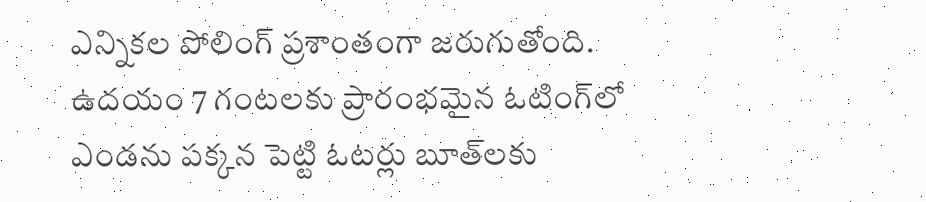ఎన్నికల పోలింగ్ ప్రశాంతంగా జరుగుతోంది. ఉదయం 7 గంటలకు ప్రారంభమైన ఓటింగ్‌లో ఎండను పక్కన పెట్టి ఓటర్లు బూత్‌లకు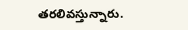తరలివస్తున్నారు.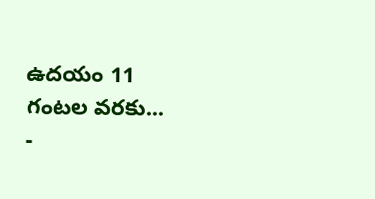ఉదయం 11 గంటల వరకు...
-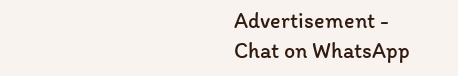Advertisement -
Chat on WhatsApp